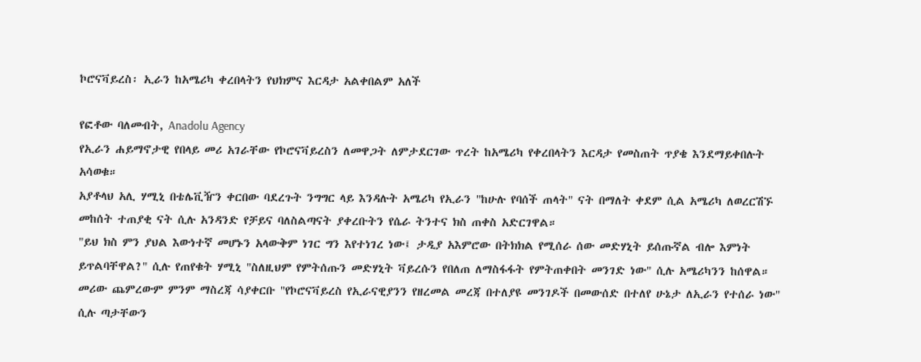ኮሮናቫይረስ፡ ኢራን ከአሜሪካ ቀረበላትን የህክምና እርዳታ አልቀበልም አለች

የፎቶው ባለመብት, Anadolu Agency
የኢራን ሐይማኖታዊ የበላይ መሪ አገራቸው የኮሮናቫይረስን ለመዋጋት ለምታደርገው ጥረት ከአሜሪካ የቀረበላትን እርዳታ የመስጠት ጥያቄ እንደማይቀበሉት አሳወቁ።
አያቶላህ አሊ ሃሚኒ በቴሌቪዥን ቀርበው ባደረጉት ንግግር ላይ እንዳሉት አሜሪካ የኢራን "ከሁሉ የባሰች ጠላት" ናት በማለት ቀደም ሲል አሜሪካ ለወረርሽኙ መከሰት ተጠያቂ ናት ሲሉ አንዳንድ የቻይና ባለስልጣናት ያቀረቡትን የሴራ ትንተና ክስ ጠቀስ አድርገዋል።
"ይህ ክስ ምን ያህል እውነተኛ መሆኑን አላውቅም ነገር ግን እየተነገረ ነው፤ ታዲያ አእምሮው በትክክል የሚሰራ ሰው መድሃኒት ይሰጡኛል ብሎ እምነት ይጥልባቸዋል?" ሲሉ የጠየቁት ሃሚኒ "ስለዚህም የምትሰጡን መድሃኒት ቫይረሱን የበለጠ ለማስፋፋት የምትጠቀበት መንገድ ነው" ሲሉ አሜሪካንን ከሰዋል።
መሪው ጨምረውም ምንም ማስረጃ ሳያቀርቡ "የኮሮናቫይረስ የኢራናዊያንን የዘረመል መረጃ በተለያዩ መንገዶች በመውሰድ በተለየ ሁኔታ ለኢራን የተሰራ ነው" ሲሉ ጣታቸውን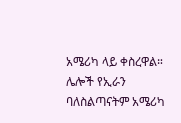አሜሪካ ላይ ቀስረዋል።
ሌሎች የኢራን ባለስልጣናትም አሜሪካ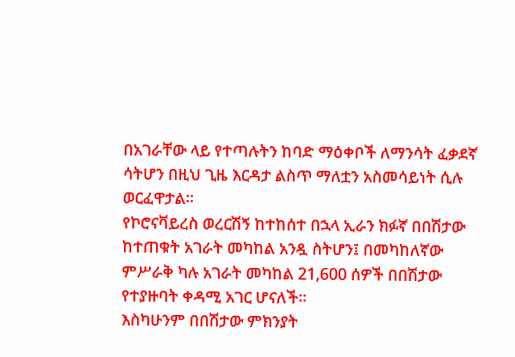በአገራቸው ላይ የተጣሉትን ከባድ ማዕቀቦች ለማንሳት ፈቃደኛ ሳትሆን በዚህ ጊዜ እርዳታ ልስጥ ማለቷን አስመሳይነት ሲሉ ወርፈዋታል።
የኮሮናቫይረስ ወረርሽኝ ከተከሰተ በኋላ ኢራን ክፉኛ በበሽታው ከተጠቁት አገራት መካከል አንዷ ስትሆን፤ በመካከለኛው ምሥራቅ ካሉ አገራት መካከል 21,600 ሰዎች በበሽታው የተያዙባት ቀዳሚ አገር ሆናለች።
እስካሁንም በበሽታው ምክንያት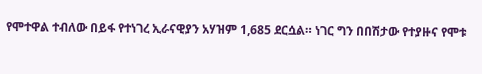የሞተዋል ተብለው በይፋ የተነገረ ኢራናዊያን አሃዝም 1,685 ደርሷል። ነገር ግን በበሽታው የተያዙና የሞቱ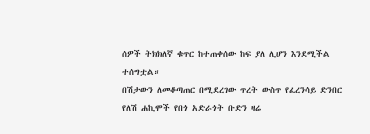ሰዎች ትክክለኛ ቁጥር ከተጠቀሰው ከፍ ያለ ሊሆን እንደሚችል ተሰግቷል።
በሽታውን ለመቆጣጠር በሚደረገው ጥረት ውስጥ የፈረንሳይ ድንበር የለሽ ሐኪሞች የበጎ አድራጎት ቡድን ዛሬ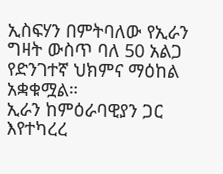ኢስፍሃን በምትባለው የኢራን ግዛት ውስጥ ባለ 50 አልጋ የድንገተኛ ህክምና ማዕከል አቋቁሟል።
ኢራን ከምዕራባዊያን ጋር እየተካረረ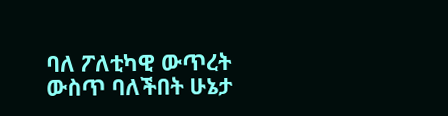ባለ ፖለቲካዊ ውጥረት ውስጥ ባለችበት ሁኔታ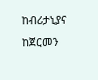ከብሪታኒያና ከጀርመን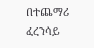በተጨማሪ ፈረንሳይ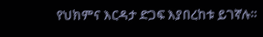የህክምና እርዳታ ድጋፍ እያበረከቱ ይገኛሉ።